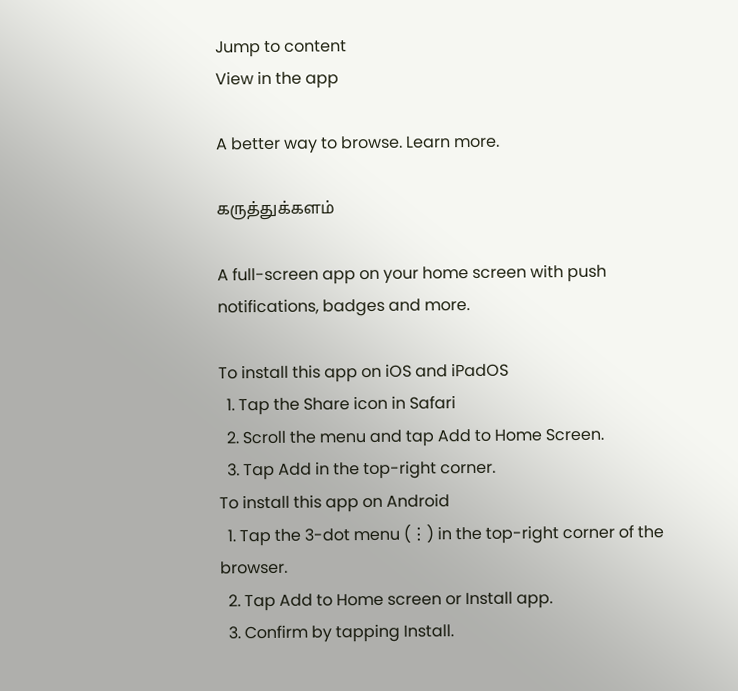Jump to content
View in the app

A better way to browse. Learn more.

கருத்துக்களம்

A full-screen app on your home screen with push notifications, badges and more.

To install this app on iOS and iPadOS
  1. Tap the Share icon in Safari
  2. Scroll the menu and tap Add to Home Screen.
  3. Tap Add in the top-right corner.
To install this app on Android
  1. Tap the 3-dot menu (⋮) in the top-right corner of the browser.
  2. Tap Add to Home screen or Install app.
  3. Confirm by tapping Install.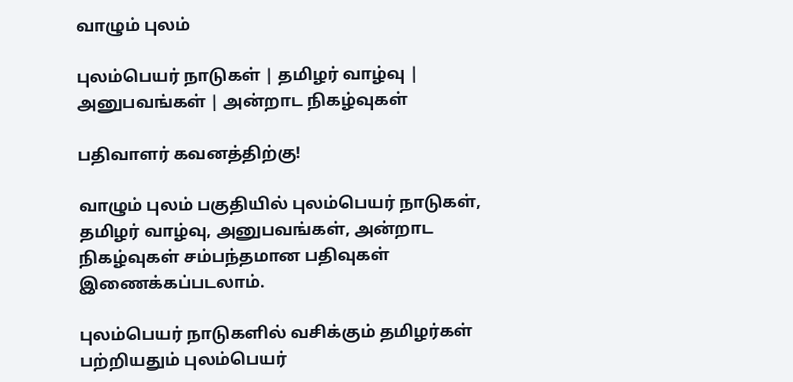வாழும் புலம்

புலம்பெயர் நாடுகள் | தமிழர் வாழ்வு | அனுபவங்கள் | அன்றாட நிகழ்வுகள்

பதிவாளர் கவனத்திற்கு!

வாழும் புலம் பகுதியில் புலம்பெயர் நாடுகள், தமிழர் வாழ்வு, அனுபவங்கள், அன்றாட நிகழ்வுகள் சம்பந்தமான பதிவுகள் இணைக்கப்படலாம்.

புலம்பெயர் நாடுகளில் வசிக்கும் தமிழர்கள் பற்றியதும் புலம்பெயர்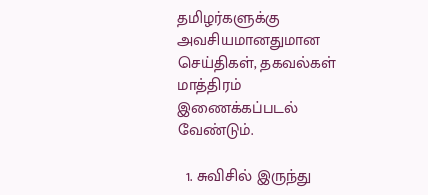தமிழர்களுக்கு அவசியமானதுமான செய்திகள், தகவல்கள் மாத்திரம் இணைக்கப்படல் வேண்டும்.

  1. சுவிசில் இருந்து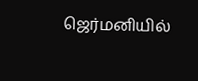ஜெர்மனியில்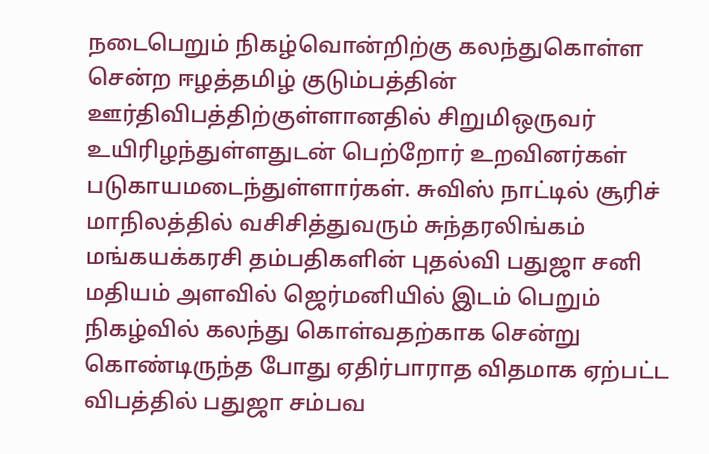நடைபெறும் நிகழ்வொன்றிற்கு கலந்துகொள்ள சென்ற ஈழத்தமிழ் குடும்பத்தின் ஊர்திவிபத்திற்குள்ளானதில் சிறுமிஒருவர் உயிரிழந்துள்ளதுடன் பெற்றோர் உறவினர்கள் படுகாயமடைந்துள்ளார்கள். சுவிஸ் நாட்டில் சூரிச் மாநிலத்தில் வசிசித்துவரும் சுந்தரலிங்கம் மங்கயக்கரசி தம்பதிகளின் புதல்வி பதுஜா சனி மதியம் அளவில் ஜெர்மனியில் இடம் பெறும் நிகழ்வில் கலந்து கொள்வதற்காக சென்று கொண்டிருந்த போது ஏதிர்பாராத விதமாக ஏற்பட்ட விபத்தில் பதுஜா சம்பவ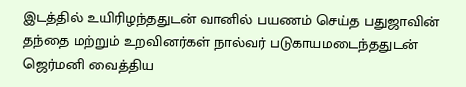இடத்தில் உயிரிழந்ததுடன் வானில் பயணம் செய்த பதுஜாவின் தந்தை மற்றும் உறவினர்கள் நால்வர் படுகாயமடைந்ததுடன் ஜெர்மனி வைத்திய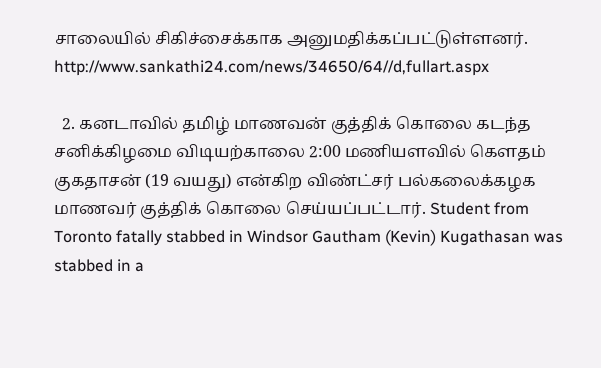சாலையில் சிகிச்சைக்காக அனுமதிக்கப்பட்டுள்ளனர். http://www.sankathi24.com/news/34650/64//d,fullart.aspx

  2. கனடாவில் தமிழ் மாணவன் குத்திக் கொலை கடந்த சனிக்கிழமை விடியற்காலை 2:00 மணியளவில் கௌதம் குகதாசன் (19 வயது) என்கிற விண்ட்சர் பல்கலைக்கழக மாணவர் குத்திக் கொலை செய்யப்பட்டார். Student from Toronto fatally stabbed in Windsor Gautham (Kevin) Kugathasan was stabbed in a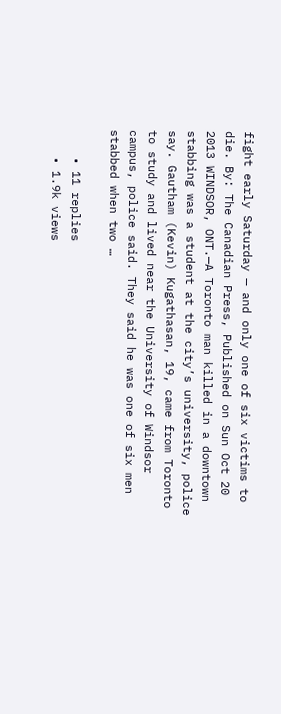fight early Saturday — and only one of six victims to die. By: The Canadian Press, Published on Sun Oct 20 2013 WINDSOR, ONT.—A Toronto man killed in a downtown stabbing was a student at the city’s university, police say. Gautham (Kevin) Kugathasan, 19, came from Toronto to study and lived near the University of Windsor campus, police said. They said he was one of six men stabbed when two …

    • 11 replies
    • 1.9k views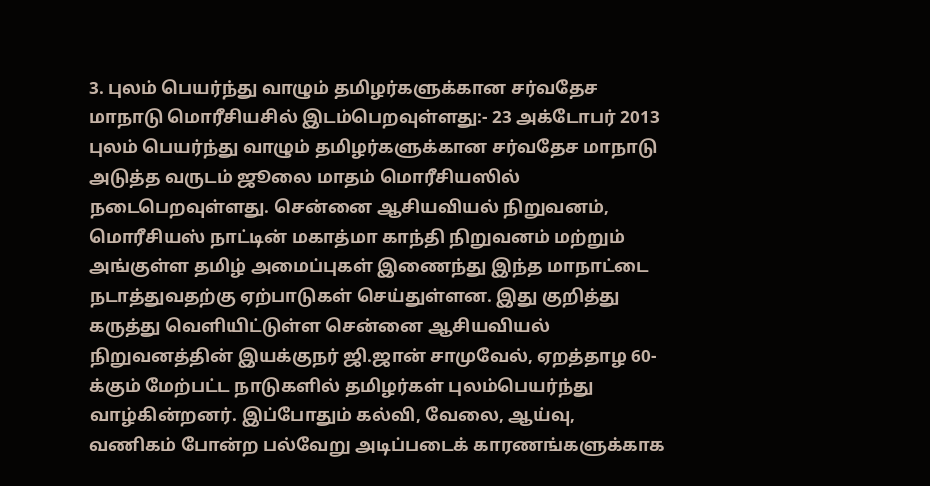3. புலம் பெயர்ந்து வாழும் தமிழர்களுக்கான சர்வதேச மாநாடு மொரீசியசில் இடம்பெறவுள்ளது:- 23 அக்டோபர் 2013 புலம் பெயர்ந்து வாழும் தமிழர்களுக்கான சர்வதேச மாநாடு அடுத்த வருடம் ஜூலை மாதம் மொரீசியஸில் நடைபெறவுள்ளது. சென்னை ஆசியவியல் நிறுவனம், மொரீசியஸ் நாட்டின் மகாத்மா காந்தி நிறுவனம் மற்றும் அங்குள்ள தமிழ் அமைப்புகள் இணைந்து இந்த மாநாட்டை நடாத்துவதற்கு ஏற்பாடுகள் செய்துள்ளன. இது குறித்து கருத்து வெளியிட்டுள்ள சென்னை ஆசியவியல் நிறுவனத்தின் இயக்குநர் ஜி.ஜான் சாமுவேல், ஏறத்தாழ 60-க்கும் மேற்பட்ட நாடுகளில் தமிழர்கள் புலம்பெயர்ந்து வாழ்கின்றனர். இப்போதும் கல்வி, வேலை, ஆய்வு, வணிகம் போன்ற பல்வேறு அடிப்படைக் காரணங்களுக்காக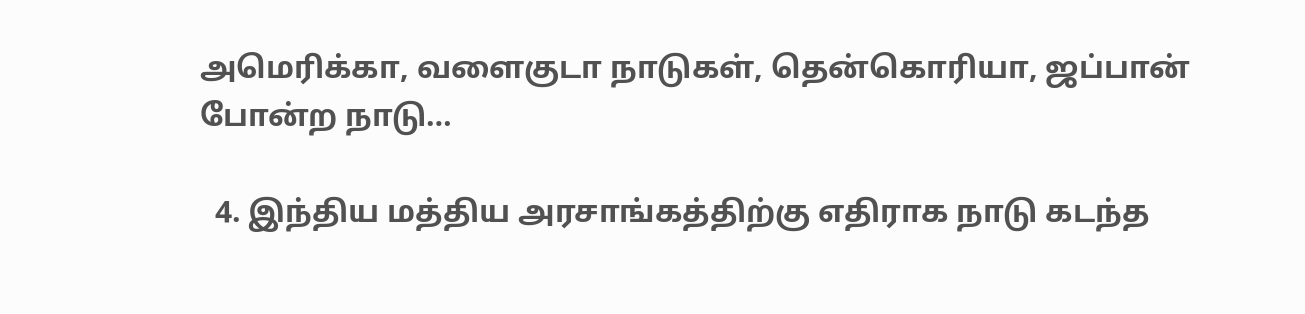அமெரிக்கா, வளைகுடா நாடுகள், தென்கொரியா, ஜப்பான் போன்ற நாடு…

  4. இந்திய மத்திய அரசாங்கத்திற்கு எதிராக நாடு கடந்த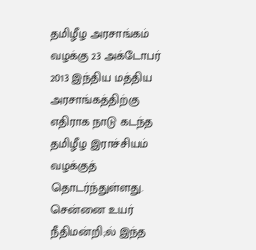தமிழீழ அரசாங்கம் வழக்கு 23 அக்டோபர் 2013 இந்திய மத்திய அரசாங்கத்திற்கு எதிராக நாடு கடந்த தமிழீழ இராச்சியம் வழக்குத் தொடர்ந்துள்ளது. சென்னை உயர் நீதிமன்றி;ல் இந்த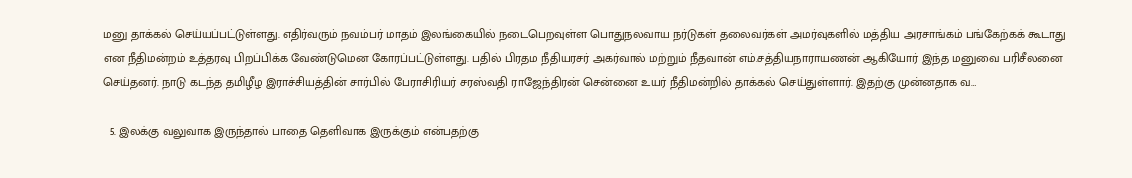மனு தாக்கல் செய்யப்பட்டுள்ளது. எதிர்வரும் நவம்பர் மாதம் இலங்கையில் நடைபெறவுள்ள பொதுநலவாய நர்டுகள் தலைவர்கள் அமர்வுகளில் மத்திய அரசாங்கம் பங்கேற்கக் கூடாது என நீதிமன்றம் உத்தரவு பிறப்பிக்க வேண்டுமென கோரப்பட்டுள்ளது. பதில் பிரதம நீதியரசர் அகர்வால் மற்றும் நீதவான் எம்.சத்தியநாராயணன் ஆகியோர் இந்த மனுவை பரிசீலனை செய்தனர். நாடு கடந்த தமிழீழ இராச்சியத்தின் சார்பில் பேராசிரியர் சரஸ்வதி ராஜேந்திரன் சென்னை உயர் நீதிமன்றில் தாக்கல் செய்துள்ளார். இதற்கு முன்னதாக வ…

  5. இலக்கு வலுவாக இருந்தால் பாதை தெளிவாக இருக்கும் என்பதற்கு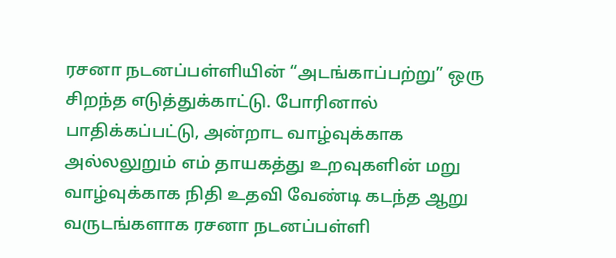ரசனா நடனப்பள்ளியின் “அடங்காப்பற்று” ஒரு சிறந்த எடுத்துக்காட்டு. போரினால் பாதிக்கப்பட்டு, அன்றாட வாழ்வுக்காக அல்லலுறும் எம் தாயகத்து உறவுகளின் மறு வாழ்வுக்காக நிதி உதவி வேண்டி கடந்த ஆறு வருடங்களாக ரசனா நடனப்பள்ளி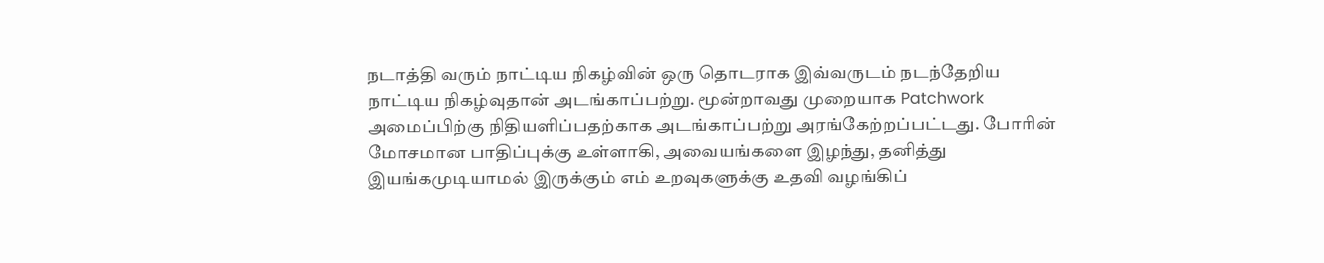நடாத்தி வரும் நாட்டிய நிகழ்வின் ஒரு தொடராக இவ்வருடம் நடந்தேறிய நாட்டிய நிகழ்வுதான் அடங்காப்பற்று. மூன்றாவது முறையாக Patchwork அமைப்பிற்கு நிதியளிப்பதற்காக அடங்காப்பற்று அரங்கேற்றப்பட்டது. போரின் மோசமான பாதிப்புக்கு உள்ளாகி, அவையங்களை இழந்து, தனித்து இயங்கமுடியாமல் இருக்கும் எம் உறவுகளுக்கு உதவி வழங்கிப்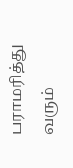பராமரித்து வரும்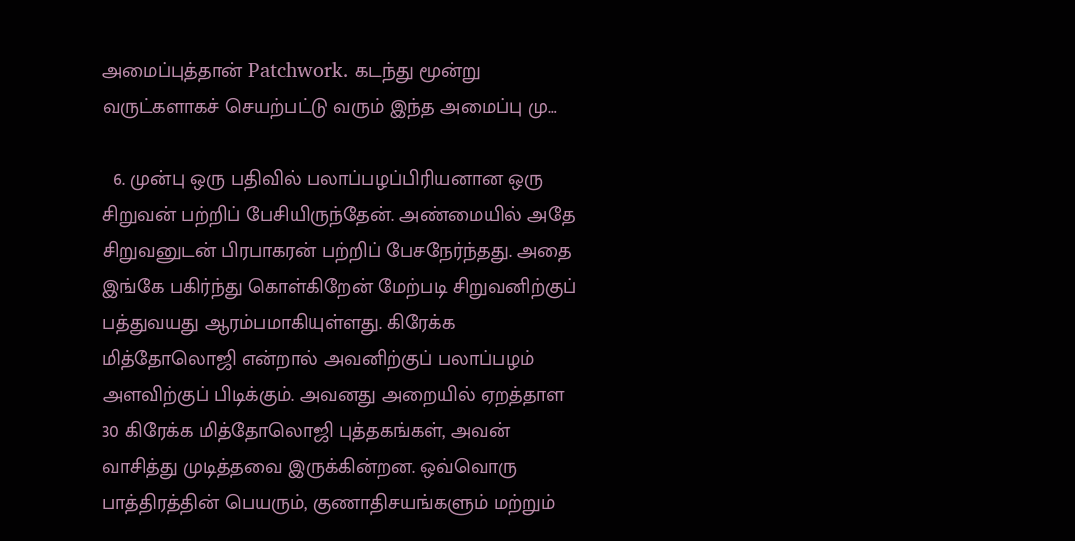அமைப்புத்தான் Patchwork. கடந்து மூன்று வருட்களாகச் செயற்பட்டு வரும் இந்த அமைப்பு மு…

  6. முன்பு ஒரு பதிவில் பலாப்பழப்பிரியனான ஒரு சிறுவன் பற்றிப் பேசியிருந்தேன். அண்மையில் அதே சிறுவனுடன் பிரபாகரன் பற்றிப் பேசநேர்ந்தது. அதை இங்கே பகிர்ந்து கொள்கிறேன் மேற்படி சிறுவனிற்குப் பத்துவயது ஆரம்பமாகியுள்ளது. கிரேக்க மித்தோலொஜி என்றால் அவனிற்குப் பலாப்பழம் அளவிற்குப் பிடிக்கும். அவனது அறையில் ஏறத்தாள 30 கிரேக்க மித்தோலொஜி புத்தகங்கள், அவன் வாசித்து முடித்தவை இருக்கின்றன. ஒவ்வொரு பாத்திரத்தின் பெயரும், குணாதிசயங்களும் மற்றும்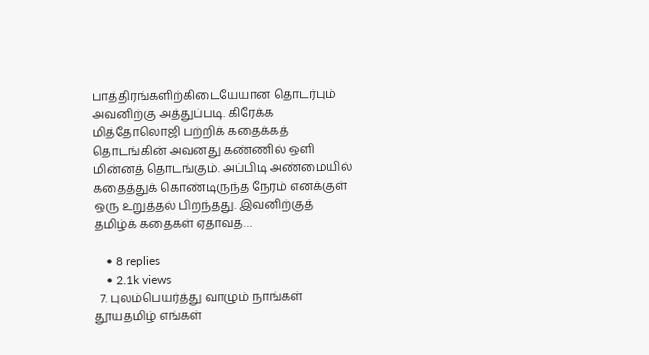பாத்திரங்களிற்கிடையேயான தொடர்பும் அவனிற்கு அத்துப்படி. கிரேக்க மித்தோலொஜி பற்றிக் கதைக்கத் தொடங்கின் அவனது கண்ணில் ஒளி மின்னத் தொடங்கும். அப்பிடி அண்மையில் கதைத்துக் கொண்டிருந்த நேரம் எனக்குள் ஒரு உறுத்தல் பிறந்தது. இவனிற்குத் தமிழ்க் கதைகள் ஏதாவத…

    • 8 replies
    • 2.1k views
  7. புலம்பெயர்த்து வாழும் நாங்கள் தூயதமிழ் எங்கள்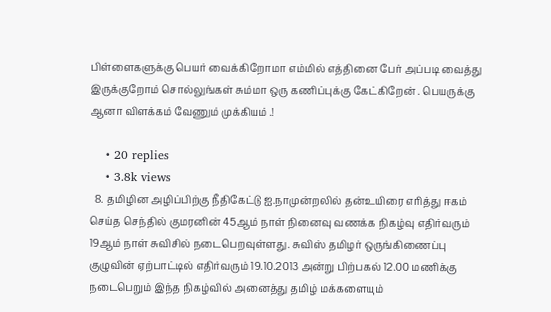பிள்ளைகளுக்கு பெயர் வைக்கிறோமா எம்மில் எத்தினை பேர் அப்படி வைத்து இருக்குறோம் சொல்லுங்கள் சும்மா ஒரு கணிப்புக்கு கேட்கிறேன் . பெயருக்கு ஆனா விளக்கம் வேணும் முக்கியம் .!

    • 20 replies
    • 3.8k views
  8. தமிழின அழிப்பிற்கு நீதிகேட்டு ஐ.நாமுன்றலில் தன்உயிரை எரித்து ஈகம் செய்த செந்தில் குமரனின் 45ஆம் நாள் நினைவு வணக்க நிகழ்வு எதிர்வரும் 19ஆம் நாள் சுவிசில் நடைபெறவுள்ளது. சுவிஸ் தமிழர் ஒருங்கிணைப்பு குழுவின் ஏற்பாட்டில் எதிர்வரும் 19.10.2013 அன்று பிற்பகல் 12.00 மணிக்கு நடைபெறும் இந்த நிகழ்வில் அனைத்து தமிழ் மக்களையும்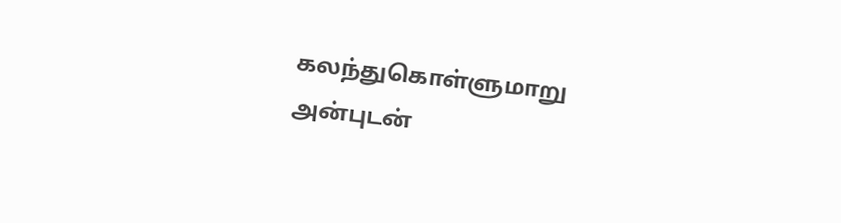கலந்துகொள்ளுமாறு அன்புடன்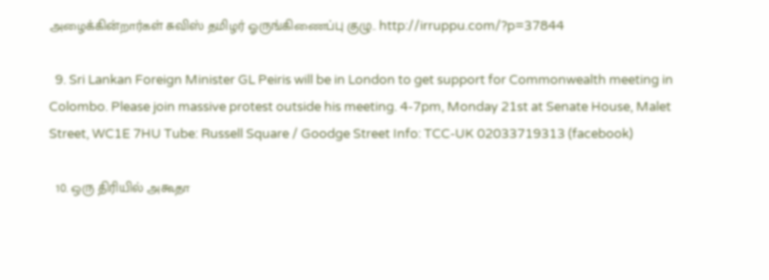அழைக்கின்றார்கள் சுவிஸ் தமிழர் ஓருங்கிணைப்பு குழு.. http://irruppu.com/?p=37844

  9. Sri Lankan Foreign Minister GL Peiris will be in London to get support for Commonwealth meeting in Colombo. Please join massive protest outside his meeting. 4-7pm, Monday 21st at Senate House, Malet Street, WC1E 7HU Tube: Russell Square / Goodge Street Info: TCC-UK 02033719313 (facebook)

  10. ஒரு திரியில் அகூதா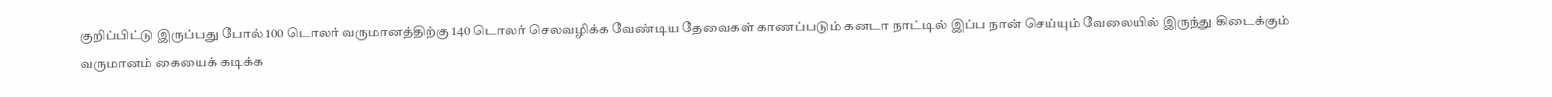குறிப்பிட்டு இருப்பது போல் 100 டொலர் வருமானத்திற்கு 140 டொலர் செலவழிக்க வேண்டிய தேவைகள் காணப்படும் கனடா நாட்டில் இப்ப நான் செய்யும் வேலையில் இருந்து கிடைக்கும் வருமானம் கையைக் கடிக்க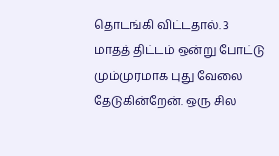தொடங்கி விட்டதால். 3 மாதத் திட்டம் ஒன்று போட்டு மும்முரமாக புது வேலை தேடுகின்றேன். ஒரு சில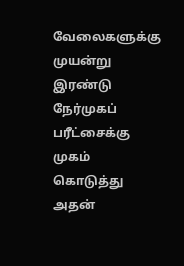வேலைகளுக்கு முயன்று இரண்டு நேர்முகப் பரீட்சைக்கு முகம் கொடுத்து அதன்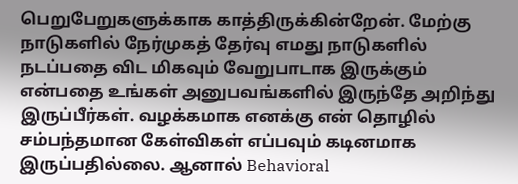பெறுபேறுகளுக்காக காத்திருக்கின்றேன். மேற்கு நாடுகளில் நேர்முகத் தேர்வு எமது நாடுகளில் நடப்பதை விட மிகவும் வேறுபாடாக இருக்கும் என்பதை உங்கள் அனுபவங்களில் இருந்தே அறிந்து இருப்பீர்கள். வழக்கமாக எனக்கு என் தொழில் சம்பந்தமான கேள்விகள் எப்பவும் கடினமாக இருப்பதில்லை. ஆனால் Behavioral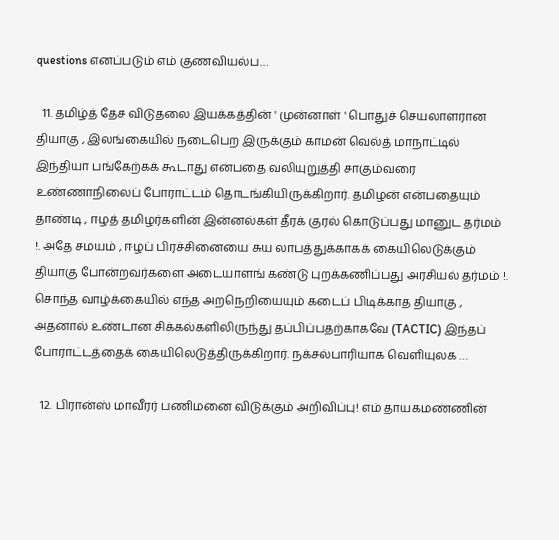questions எனப்படும் எம் குணவியல்ப…

  11. தமிழ்த் தேச விடுதலை இயக்கத்தின் ' முன்னாள் ' பொதுச் செயலாளரான தியாகு , இலங்கையில் நடைபெற இருக்கும் காமன் வெல்த் மாநாட்டில் இந்தியா பங்கேற்கக் கூடாது என்பதை வலியுறுத்தி சாகும்வரை உண்ணாநிலைப் போராட்டம் தொடங்கியிருக்கிறார். தமிழன் என்பதையும் தாண்டி , ஈழத் தமிழர்களின் இன்னல்கள் தீரக் குரல் கொடுப்பது மானுட தர்மம் !. அதே சமயம் , ஈழப் பிரச்சினையை சுய லாபத்துக்காகக் கையிலெடுக்கும் தியாகு போன்றவர்களை அடையாளங் கண்டு புறக்கணிப்பது அரசியல் தர்மம் !. சொந்த வாழ்க்கையில் எந்த அறநெறியையும் கடைப் பிடிக்காத தியாகு , அதனால் உண்டான சிக்கல்களிலிருந்து தப்பிப்பதற்காகவே (TACTIC) இந்தப் போராட்டத்தைக் கையிலெடுத்திருக்கிறார். நக்சல்பாரியாக வெளியுலக …

  12. பிரான்ஸ் மாவீரர் பணிமனை விடுக்கும் அறிவிப்பு! எம் தாயகமண்ணின்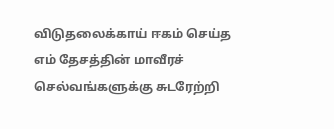விடுதலைக்காய் ஈகம் செய்த எம் தேசத்தின் மாவீரச் செல்வங்களுக்கு சுடரேற்றி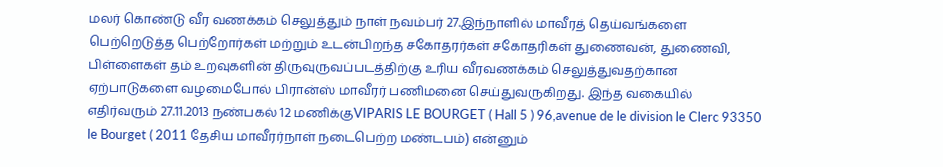மலர் கொண்டு வீர வணக்கம் செலுத்தும் நாள் நவம்பர் 27.இந்நாளில் மாவீரத் தெய்வங்களை பெற்றெடுத்த பெற்றோர்கள் மற்றும் உடன்பிறந்த சகோதரர்கள் சகோதரிகள் துணைவன், துணைவி, பிள்ளைகள் தம் உறவுகளின் திருவுருவப்படத்திற்கு உரிய வீரவணக்கம் செலுத்துவதற்கான ஏற்பாடுகளை வழமைபோல் பிரான்ஸ் மாவீரர் பணிமனை செய்துவருகிறது. இந்த வகையில் எதிர்வரும் 27.11.2013 நண்பகல் 12 மணிக்குVIPARIS LE BOURGET ( Hall 5 ) 96,avenue de le division le Clerc 93350 le Bourget ( 2011 தேசிய மாவீரர்நாள் நடைபெற்ற மண்டபம்) என்னும்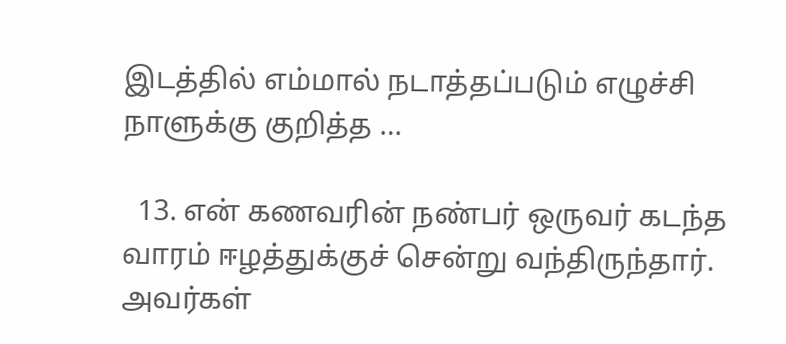இடத்தில் எம்மால் நடாத்தப்படும் எழுச்சி நாளுக்கு குறித்த …

  13. என் கணவரின் நண்பர் ஒருவர் கடந்த வாரம் ஈழத்துக்குச் சென்று வந்திருந்தார். அவர்கள்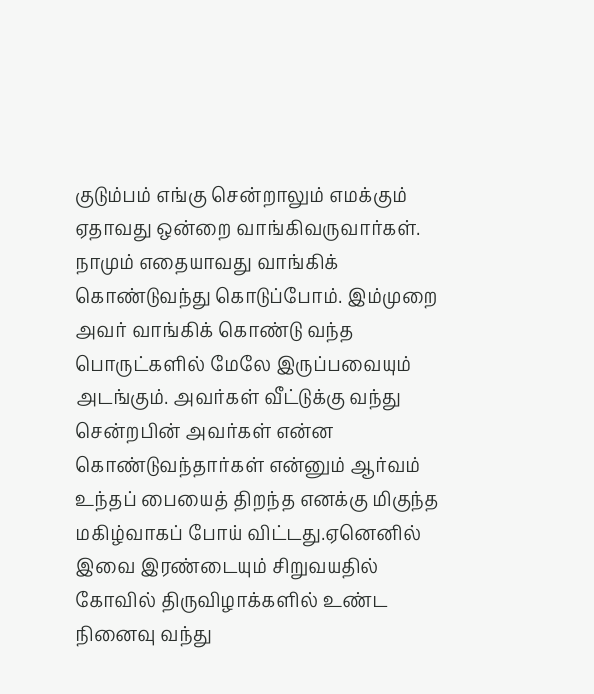குடும்பம் எங்கு சென்றாலும் எமக்கும் ஏதாவது ஒன்றை வாங்கிவருவார்கள். நாமும் எதையாவது வாங்கிக் கொண்டுவந்து கொடுப்போம். இம்முறை அவர் வாங்கிக் கொண்டு வந்த பொருட்களில் மேலே இருப்பவையும் அடங்கும். அவர்கள் வீட்டுக்கு வந்து சென்றபின் அவர்கள் என்ன கொண்டுவந்தார்கள் என்னும் ஆர்வம் உந்தப் பையைத் திறந்த எனக்கு மிகுந்த மகிழ்வாகப் போய் விட்டது.ஏனெனில் இவை இரண்டையும் சிறுவயதில் கோவில் திருவிழாக்களில் உண்ட நினைவு வந்து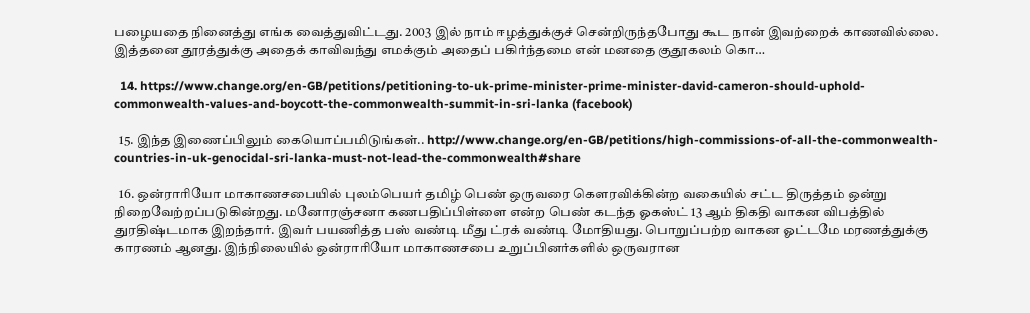பழையதை நினைத்து எங்க வைத்துவிட்டது. 2003 இல் நாம் ஈழத்துக்குச் சென்றிருந்தபோது கூட நான் இவற்றைக் காணவில்லை. இத்தனை தூரத்துக்கு அதைக் காவிவந்து எமக்கும் அதைப் பகிர்ந்தமை என் மனதை குதூகலம் கொ…

  14. https://www.change.org/en-GB/petitions/petitioning-to-uk-prime-minister-prime-minister-david-cameron-should-uphold-commonwealth-values-and-boycott-the-commonwealth-summit-in-sri-lanka (facebook)

  15. இந்த இணைப்பிலும் கையொப்பமிடுங்கள்.. http://www.change.org/en-GB/petitions/high-commissions-of-all-the-commonwealth-countries-in-uk-genocidal-sri-lanka-must-not-lead-the-commonwealth#share

  16. ஒன்ராரியோ மாகாணசபையில் புலம்பெயர் தமிழ் பெண் ஒருவரை கௌரவிக்கின்ற வகையில் சட்ட திருத்தம் ஒன்று நிறைவேற்றப்படுகின்றது. மனோரஞ்சனா கணபதிப்பிள்ளை என்ற பெண் கடந்த ஓகஸ்ட் 13 ஆம் திகதி வாகன விபத்தில் துரதிஷ்டமாக இறந்தார். இவர் பயணித்த பஸ் வண்டி மீது ட்ரக் வண்டி மோதியது. பொறுப்பற்ற வாகன ஓட்டமே மரணத்துக்கு காரணம் ஆனது. இந்நிலையில் ஒன்ராரியோ மாகாணசபை உறுப்பினர்களில் ஒருவரான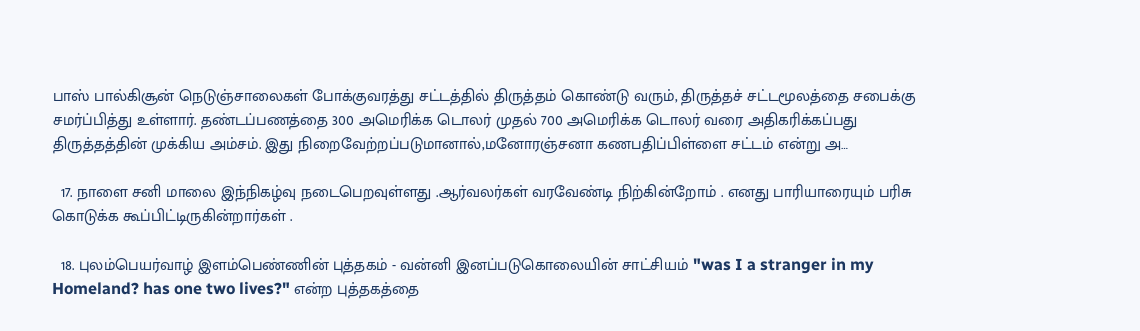பாஸ் பால்கிசூன் நெடுஞ்சாலைகள் போக்குவரத்து சட்டத்தில் திருத்தம் கொண்டு வரும், திருத்தச் சட்டமூலத்தை சபைக்கு சமர்ப்பித்து உள்ளார். தண்டப்பணத்தை 300 அமெரிக்க டொலர் முதல் 700 அமெரிக்க டொலர் வரை அதிகரிக்கப்பது திருத்தத்தின் முக்கிய அம்சம். இது நிறைவேற்றப்படுமானால்,மனோரஞ்சனா கணபதிப்பிள்ளை சட்டம் என்று அ…

  17. நாளை சனி மாலை இந்நிகழ்வு நடைபெறவுள்ளது .ஆர்வலர்கள் வரவேண்டி நிற்கின்றோம் . எனது பாரியாரையும் பரிசு கொடுக்க கூப்பிட்டிருகின்றார்கள் .

  18. புலம்பெயர்வாழ் இளம்பெண்ணின் புத்தகம் - வன்னி இனப்படுகொலையின் சாட்சியம் "was I a stranger in my Homeland? has one two lives?" என்ற புத்தகத்தை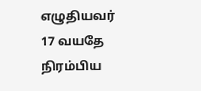எழுதியவர் 17 வயதே நிரம்பிய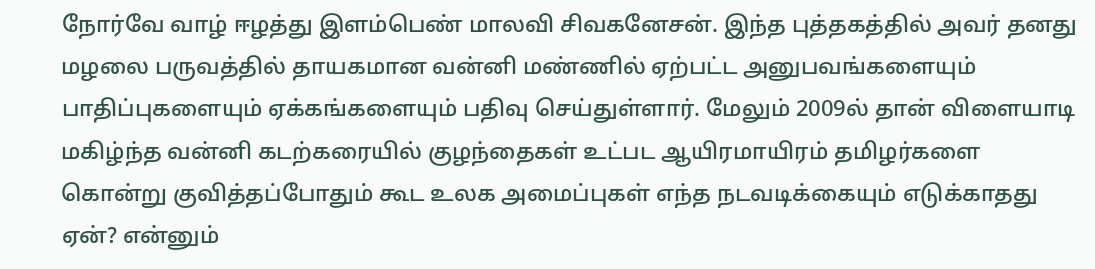நோர்வே வாழ் ஈழத்து இளம்பெண் மாலவி சிவகனேசன். இந்த புத்தகத்தில் அவர் தனது மழலை பருவத்தில் தாயகமான வன்னி மண்ணில் ஏற்பட்ட அனுபவங்களையும் பாதிப்புகளையும் ஏக்கங்களையும் பதிவு செய்துள்ளார். மேலும் 2009ல் தான் விளையாடி மகிழ்ந்த வன்னி கடற்கரையில் குழந்தைகள் உட்பட ஆயிரமாயிரம் தமிழர்களை கொன்று குவித்தப்போதும் கூட உலக அமைப்புகள் எந்த நடவடிக்கையும் எடுக்காதது ஏன்? என்னும்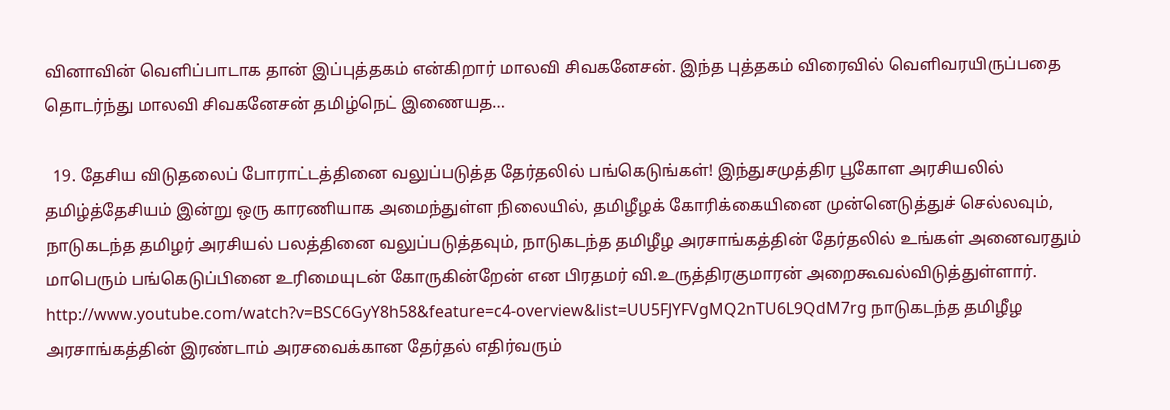வினாவின் வெளிப்பாடாக தான் இப்புத்தகம் என்கிறார் மாலவி சிவகனேசன். இந்த புத்தகம் விரைவில் வெளிவரயிருப்பதை தொடர்ந்து மாலவி சிவகனேசன் தமிழ்நெட் இணையத…

  19. தேசிய விடுதலைப் போராட்டத்தினை வலுப்படுத்த தேர்தலில் பங்கெடுங்கள்! இந்துசமுத்திர பூகோள அரசியலில் தமிழ்த்தேசியம் இன்று ஒரு காரணியாக அமைந்துள்ள நிலையில், தமிழீழக் கோரிக்கையினை முன்னெடுத்துச் செல்லவும், நாடுகடந்த தமிழர் அரசியல் பலத்தினை வலுப்படுத்தவும், நாடுகடந்த தமிழீழ அரசாங்கத்தின் தேர்தலில் உங்கள் அனைவரதும் மாபெரும் பங்கெடுப்பினை உரிமையுடன் கோருகின்றேன் என பிரதமர் வி.உருத்திரகுமாரன் அறைகூவல்விடுத்துள்ளார். http://www.youtube.com/watch?v=BSC6GyY8h58&feature=c4-overview&list=UU5FJYFVgMQ2nTU6L9QdM7rg நாடுகடந்த தமிழீழ அரசாங்கத்தின் இரண்டாம் அரசவைக்கான தேர்தல் எதிர்வரும்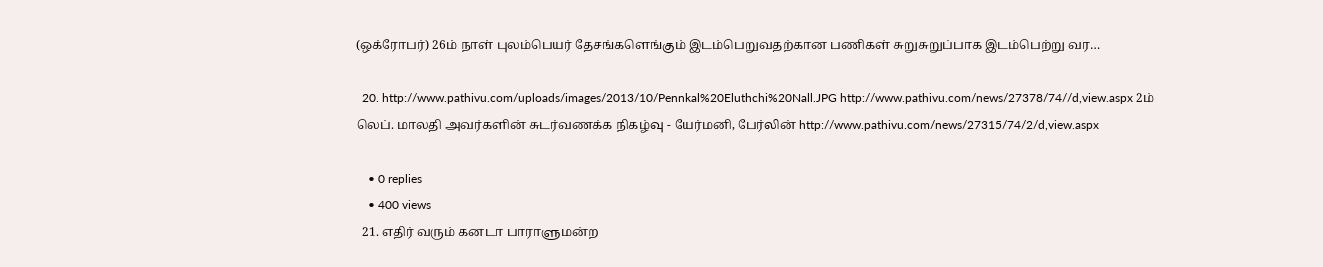(ஒக்ரோபர்) 26ம் நாள் புலம்பெயர் தேசங்களெங்கும் இடம்பெறுவதற்கான பணிகள் சுறுசுறுப்பாக இடம்பெற்று வர…

  20. http://www.pathivu.com/uploads/images/2013/10/Pennkal%20Eluthchi%20Nall.JPG http://www.pathivu.com/news/27378/74//d,view.aspx 2ம் லெப். மாலதி அவர்களின் சுடர்வணக்க நிகழ்வு - யேர்மனி, பேர்லின் http://www.pathivu.com/news/27315/74/2/d,view.aspx

    • 0 replies
    • 400 views
  21. எதிர் வரும் கனடா பாராளுமன்ற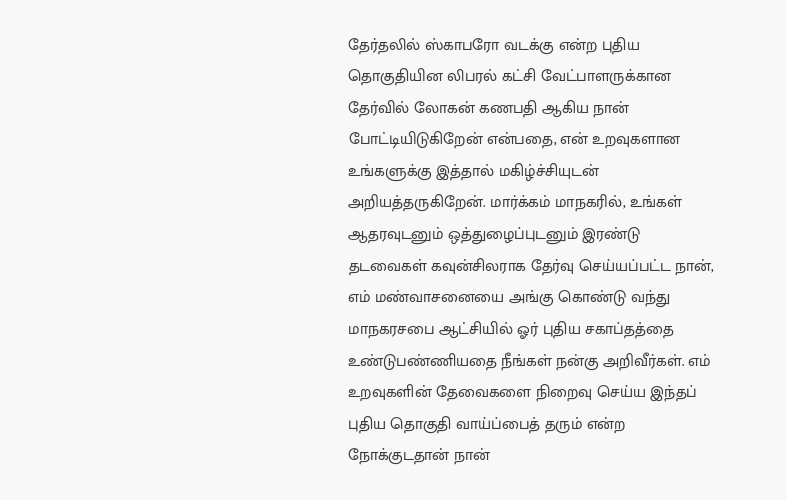தேர்தலில் ஸ்காபரோ வடக்கு என்ற புதிய தொகுதியின லிபரல் கட்சி வேட்பாளருக்கான தேர்வில் லோகன் கணபதி ஆகிய நான் போட்டியிடுகிறேன் என்பதை, என் உறவுகளான உங்களுக்கு இத்தால் மகிழ்ச்சியுடன் அறியத்தருகிறேன். மார்க்கம் மாநகரில், உங்கள் ஆதரவுடனும் ஒத்துழைப்புடனும் இரண்டு தடவைகள் கவுன்சிலராக தேர்வு செய்யப்பட்ட நான், எம் மண்வாசனையை அங்கு கொண்டு வந்து மாநகரசபை ஆட்சியில் ஓர் புதிய சகாப்தத்தை உண்டுபண்ணியதை நீங்கள் நன்கு அறிவீர்கள். எம் உறவுகளின் தேவைகளை நிறைவு செய்ய இந்தப் புதிய தொகுதி வாய்ப்பைத் தரும் என்ற நோக்குடதான் நான்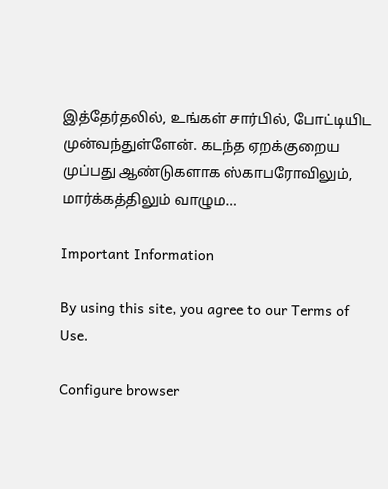இத்தேர்தலில், உங்கள் சார்பில், போட்டியிட முன்வந்துள்ளேன். கடந்த ஏறக்குறைய முப்பது ஆண்டுகளாக ஸ்காபரோவிலும், மார்க்கத்திலும் வாழும…

Important Information

By using this site, you agree to our Terms of Use.

Configure browser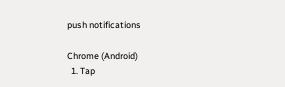push notifications

Chrome (Android)
  1. Tap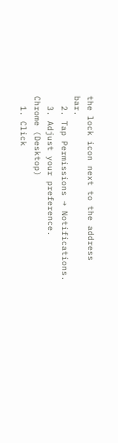the lock icon next to the address bar.
  2. Tap Permissions → Notifications.
  3. Adjust your preference.
Chrome (Desktop)
  1. Click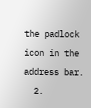the padlock icon in the address bar.
  2.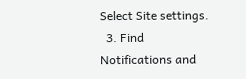Select Site settings.
  3. Find Notifications and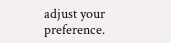adjust your preference.